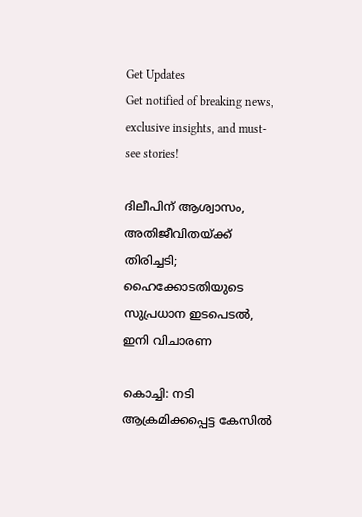Get Updates
Get notified of breaking news, exclusive insights, and must-see stories!

ദിലീപിന് ആശ്വാസം, അതിജീവിതയ്ക്ക് തിരിച്ചടി; ഹൈക്കോടതിയുടെ സുപ്രധാന ഇടപെടൽ, ഇനി വിചാരണ

കൊച്ചി: നടി ആക്രമിക്കപ്പെട്ട കേസിൽ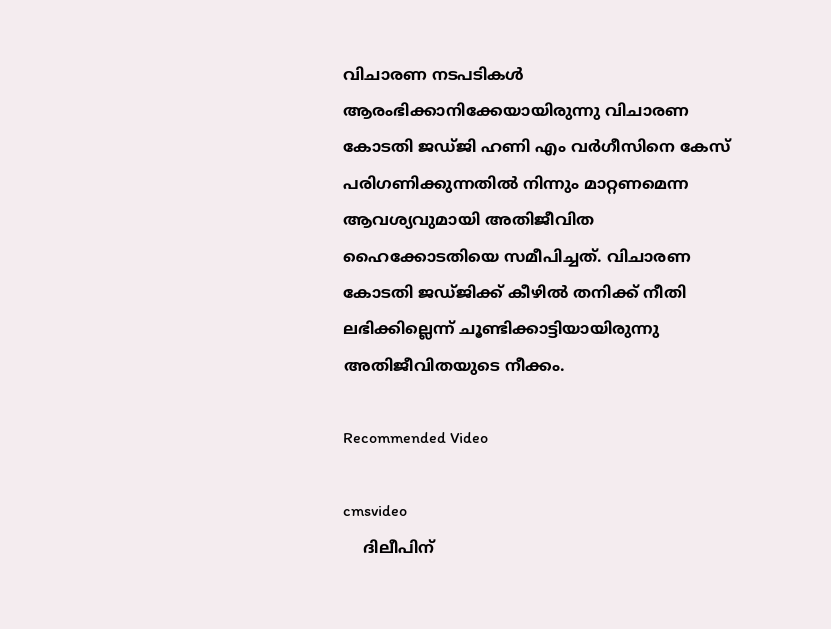വിചാരണ നടപടികൾ ആരംഭിക്കാനിക്കേയായിരുന്നു വിചാരണ കോടതി ജഡ്ജി ഹണി എം വർഗീസിനെ കേസ് പരിഗണിക്കുന്നതിൽ നിന്നും മാറ്റണമെന്ന ആവശ്യവുമായി അതിജീവിത ഹൈക്കോടതിയെ സമീപിച്ചത്. വിചാരണ കോടതി ജഡ്ജിക്ക് കീഴിൽ തനിക്ക് നീതി ലഭിക്കില്ലെന്ന് ചൂണ്ടിക്കാട്ടിയായിരുന്നു അതിജീവിതയുടെ നീക്കം.

Recommended Video

cmsvideo
    ദിലീപിന്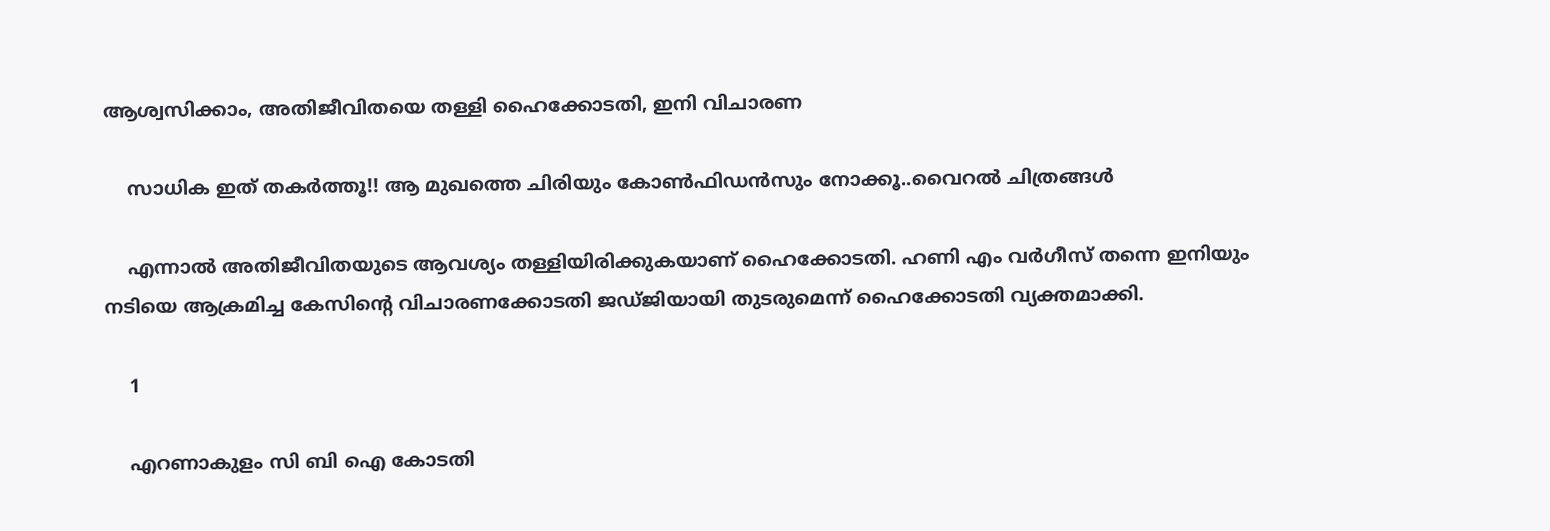ആശ്വസിക്കാം, അതിജീവിതയെ തള്ളി ഹൈക്കോടതി, ഇനി വിചാരണ

    സാധിക ഇത് തകർത്തൂ!! ആ മുഖത്തെ ചിരിയും കോൺഫിഡൻസും നോക്കൂ..വൈറൽ ചിത്രങ്ങൾ

    എന്നാൽ അതിജീവിതയുടെ ആവശ്യം തള്ളിയിരിക്കുകയാണ് ഹൈക്കോടതി. ഹണി എം വർഗീസ് തന്നെ ഇനിയും നടിയെ ആക്രമിച്ച കേസിന്റെ വിചാരണക്കോടതി ജ‍ഡ്ജിയായി തുടരുമെന്ന് ഹൈക്കോടതി വ്യക്തമാക്കി.

    1

    എറണാകുളം സി ബി ഐ കോടതി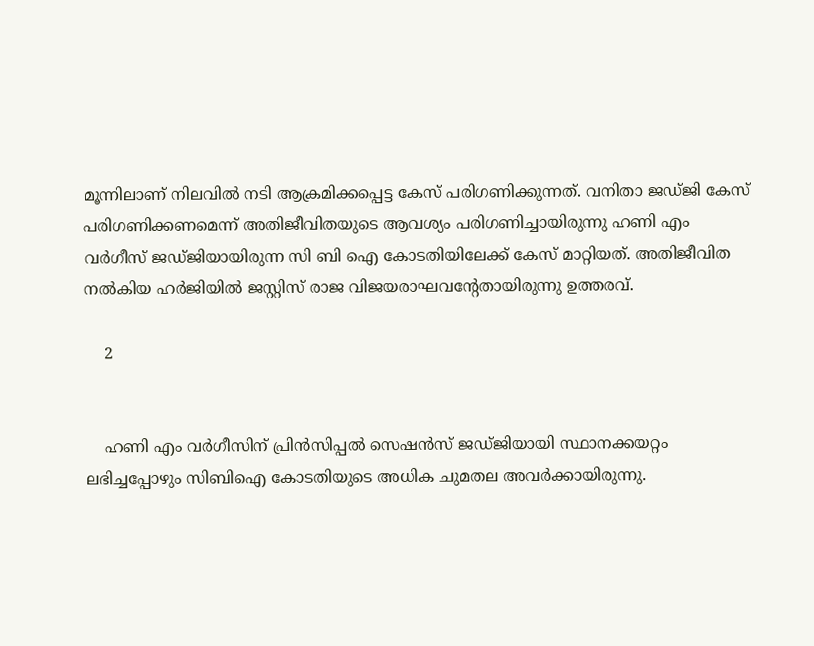മൂന്നിലാണ് നിലവിൽ നടി ആക്രമിക്കപ്പെട്ട കേസ് പരിഗണിക്കുന്നത്. വനിതാ ജഡ്ജി കേസ് പരിഗണിക്കണമെന്ന് അതിജീവിതയുടെ ആവശ്യം പരിഗണിച്ചായിരുന്നു ഹണി എം വർഗീസ് ജഡ്ജിയായിരുന്ന സി ബി ഐ കോടതിയിലേക്ക് കേസ് മാറ്റിയത്. അതിജീവിത നല്‍കിയ ഹര്‍ജിയില്‍ ജസ്റ്റിസ് രാജ വിജയരാഘവന്റേതായിരുന്നു ഉത്തരവ്.

    2


    ഹണി എം വർഗീസിന് പ്രിൻസിപ്പൽ സെഷൻസ് ജഡ്ജിയായി സ്ഥാനക്കയറ്റം ലഭിച്ചപ്പോഴും സിബിഐ കോടതിയുടെ അധിക ചുമതല അവർക്കായിരുന്നു.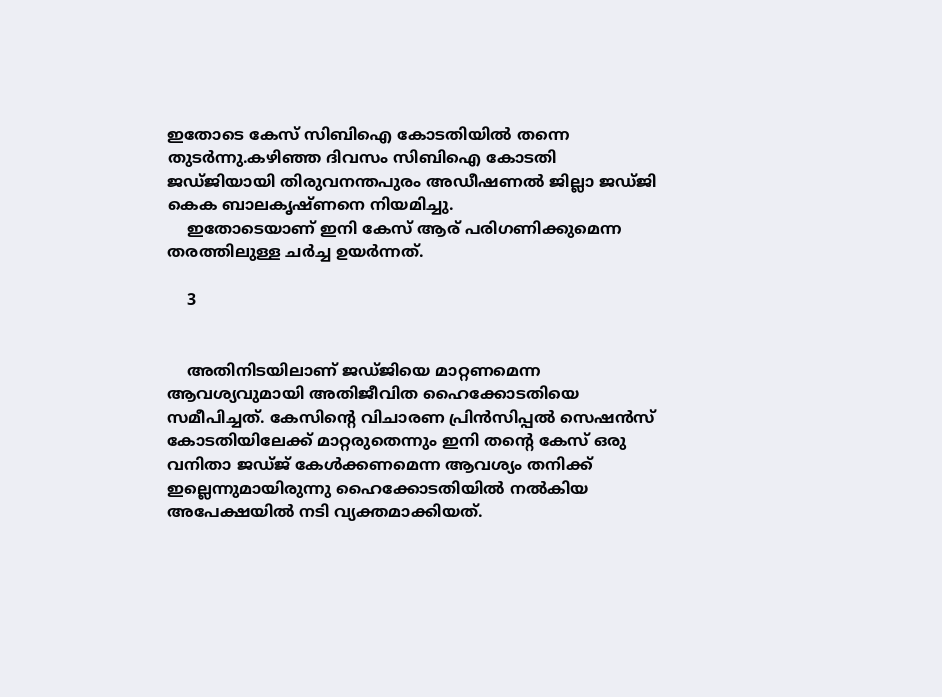ഇതോടെ കേസ് സിബിഐ കോടതിയിൽ തന്നെ തുടർന്നു.കഴിഞ്ഞ ദിവസം സിബിഐ കോടതി ജഡ്ജിയായി തിരുവനന്തപുരം അഡീഷണല്‍ ജില്ലാ ജഡ്ജി കെക ബാലകൃഷ്ണനെ നിയമിച്ചു.
    ഇതോടെയാണ് ഇനി കേസ് ആര് പരിഗണിക്കുമെന്ന തരത്തിലുള്ള ചർച്ച ഉയർന്നത്.

    3


    അതിനിടയിലാണ് ജഡ്ജിയെ മാറ്റണമെന്ന ആവശ്യവുമായി അതിജീവിത ഹൈക്കോടതിയെ സമീപിച്ചത്. കേസിന്റെ വിചാരണ പ്രിന്‍സിപ്പല്‍ സെഷന്‍സ് കോടതിയിലേക്ക് മാറ്റരുതെന്നും ഇനി തന്റെ കേസ് ഒരു വനിതാ ജഡ്ജ് കേൾക്കണമെന്ന ആവശ്യം തനിക്ക് ഇല്ലെന്നുമായിരുന്നു ഹൈക്കോടതിയിൽ നൽകിയ അപേക്ഷയിൽ നടി വ്യക്തമാക്കിയത്.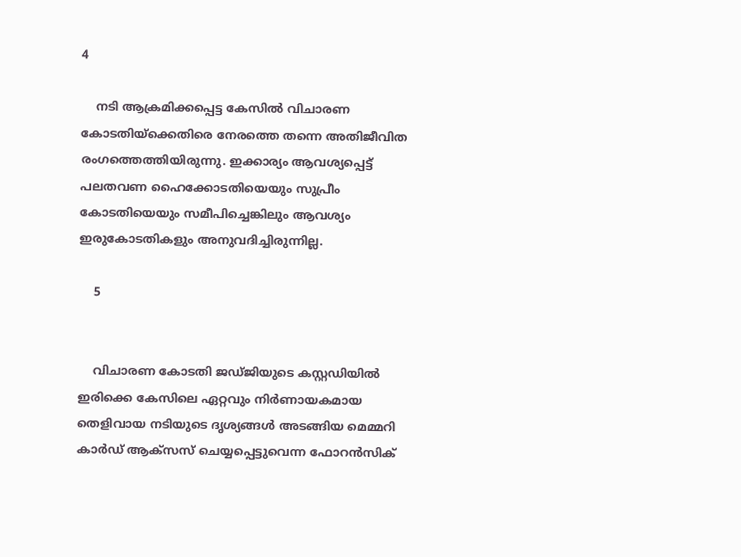4

    നടി ആക്രമിക്കപ്പെട്ട കേസിൽ വിചാരണ കോടതിയ്ക്കെതിരെ നേരത്തെ തന്നെ അതിജീവിത രംഗത്തെത്തിയിരുന്നു. ഇക്കാര്യം ആവശ്യപ്പെട്ട് പലതവണ ഹൈക്കോടതിയെയും സുപ്രീം കോടതിയെയും സമീപിച്ചെങ്കിലും ആവശ്യം ഇരുകോടതികളും അനുവദിച്ചിരുന്നില്ല.

    5


    വിചാരണ കോടതി ജഡ്ജിയുടെ കസ്റ്റഡിയിൽ ഇരിക്കെ കേസിലെ ഏറ്റവും നിർണായകമായ തെളിവായ നടിയുടെ ദൃശ്യങ്ങൾ അടങ്ങിയ മെമ്മറി കാർഡ് ആക്സസ് ചെയ്യപ്പെട്ടുവെന്ന ഫോറൻസിക്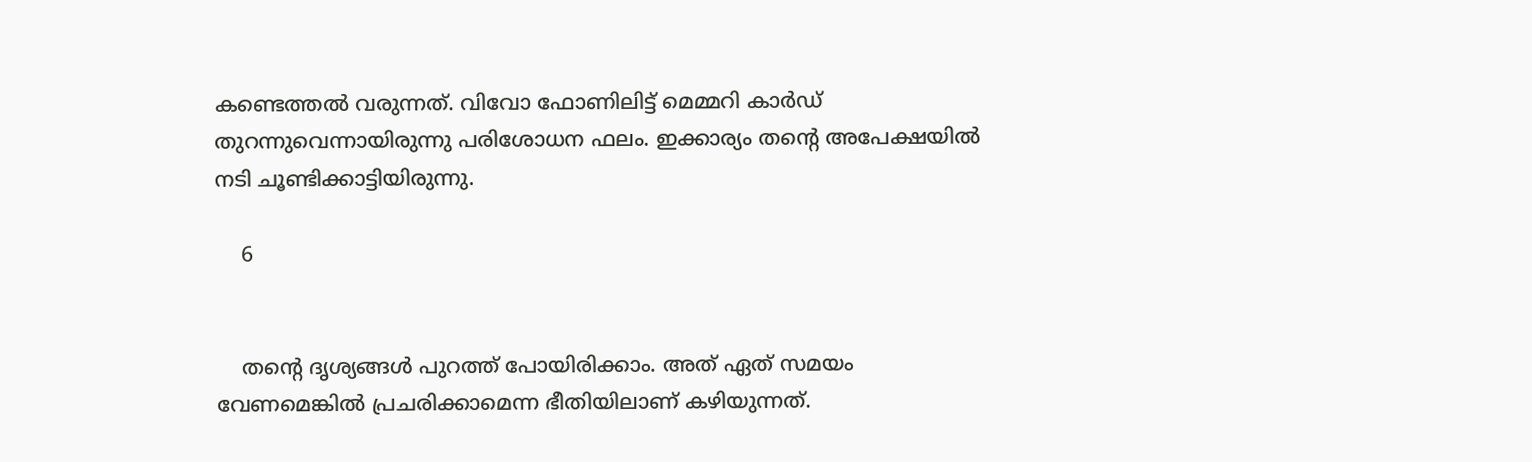കണ്ടെത്തൽ വരുന്നത്. വിവോ ഫോണിലിട്ട് മെമ്മറി കാർഡ് തുറന്നുവെന്നായിരുന്നു പരിശോധന ഫലം. ഇക്കാര്യം തന്റെ അപേക്ഷയിൽ നടി ചൂണ്ടിക്കാട്ടിയിരുന്നു.

    6


    തന്റെ ദൃശ്യങ്ങൾ പുറത്ത് പോയിരിക്കാം. അത് ഏത് സമയം വേണമെങ്കിൽ പ്രചരിക്കാമെന്ന ഭീതിയിലാണ് കഴിയുന്നത്.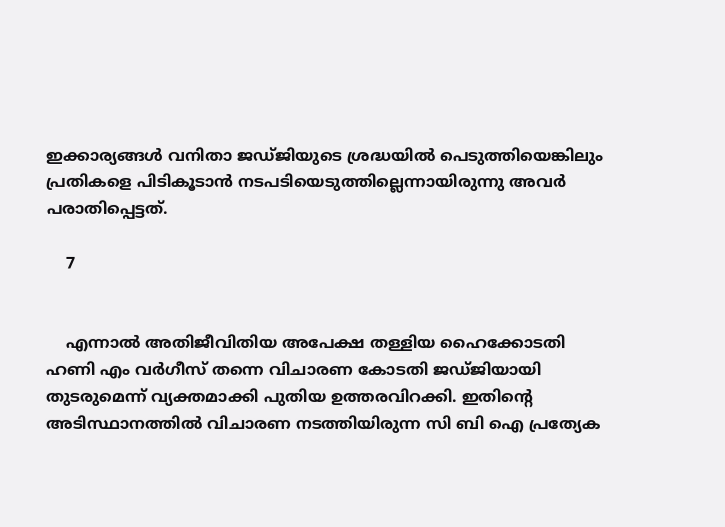ഇക്കാര്യങ്ങൾ വനിതാ ജഡ്ജിയുടെ ശ്രദ്ധയിൽ പെടുത്തിയെങ്കിലും പ്രതികളെ പിടികൂടാൻ നടപടിയെടുത്തില്ലെന്നായിരുന്നു അവർ പരാതിപ്പെട്ടത്.

    7


    എന്നാൽ അതിജീവിതിയ അപേക്ഷ തള്ളിയ ഹൈക്കോടതി ഹണി എം വർഗീസ് തന്നെ വിചാരണ കോടതി ജഡ്ജിയായി തുടരുമെന്ന് വ്യക്തമാക്കി പുതിയ ഉത്തരവിറക്കി. ഇതിന്‍റെ അടിസ്ഥാനത്തിൽ വിചാരണ നടത്തിയിരുന്ന സി ബി ഐ പ്രത്യേക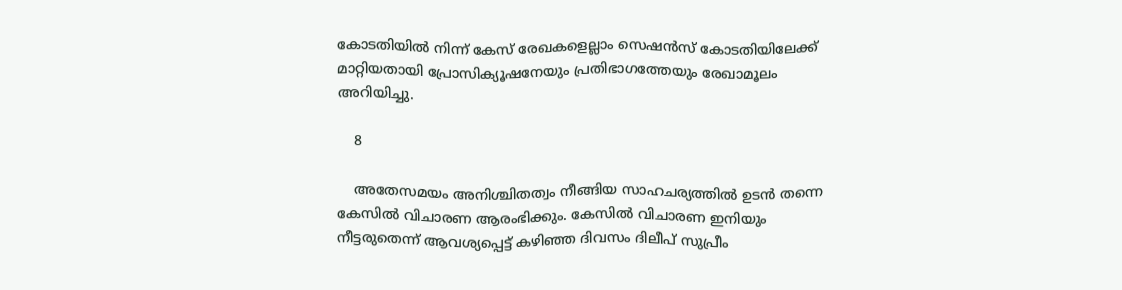കോടതിയിൽ നിന്ന് കേസ് രേഖകളെല്ലാം സെഷൻസ് കോടതിയിലേക്ക് മാറ്റിയതായി പ്രോസിക്യൂഷനേയും പ്രതിഭാഗത്തേയും രേഖാമൂലം അറിയിച്ചു.

    8

    അതേസമയം അനിശ്ചിതത്വം നീങ്ങിയ സാഹചര്യത്തിൽ ഉടൻ തന്നെ കേസിൽ വിചാരണ ആരംഭിക്കും. കേസിൽ വിചാരണ ഇനിയും നീട്ടരുതെന്ന് ആവശ്യപ്പെട്ട് കഴിഞ്ഞ ദിവസം ദിലീപ് സുപ്രീം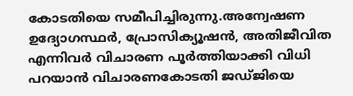കോടതിയെ സമീപിച്ചിരുന്നു.അന്വേഷണ ഉദ്യോഗസ്ഥർ, പ്രോസിക്യൂഷൻ, അതിജീവിത എന്നിവർ വിചാരണ പൂർത്തിയാക്കി വിധി പറയാൻ വിചാരണകോടതി ജഡ്ജിയെ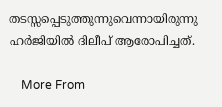തടസ്സപ്പെടുത്തുന്നുവെന്നായിരുന്നു ഹർജിയിൽ ദിലീപ് ആരോപിച്ചത്.

    More From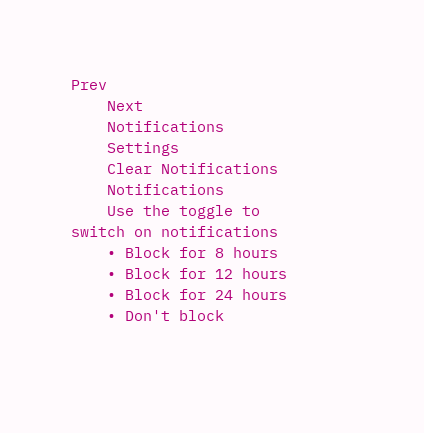Prev
    Next
    Notifications
    Settings
    Clear Notifications
    Notifications
    Use the toggle to switch on notifications
    • Block for 8 hours
    • Block for 12 hours
    • Block for 24 hours
    • Don't block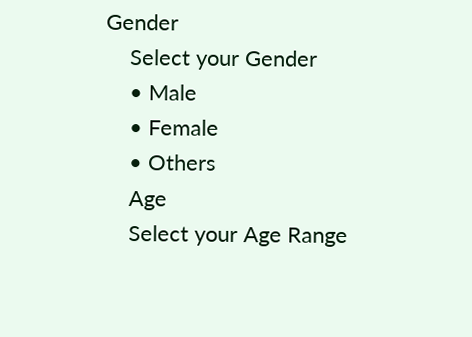Gender
    Select your Gender
    • Male
    • Female
    • Others
    Age
    Select your Age Range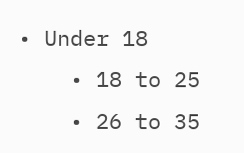• Under 18
    • 18 to 25
    • 26 to 35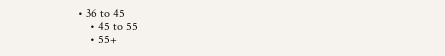• 36 to 45
    • 45 to 55
    • 55+